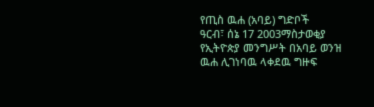የጢስ ዉሐ (አባይ) ግድቦች
ዓርብ፣ ሰኔ 17 2003ማስታወቂያ
የኢትዮጵያ መንግሥት በአባይ ወንዝ ዉሐ ሊገነባዉ ላቀደዉ ግዙፍ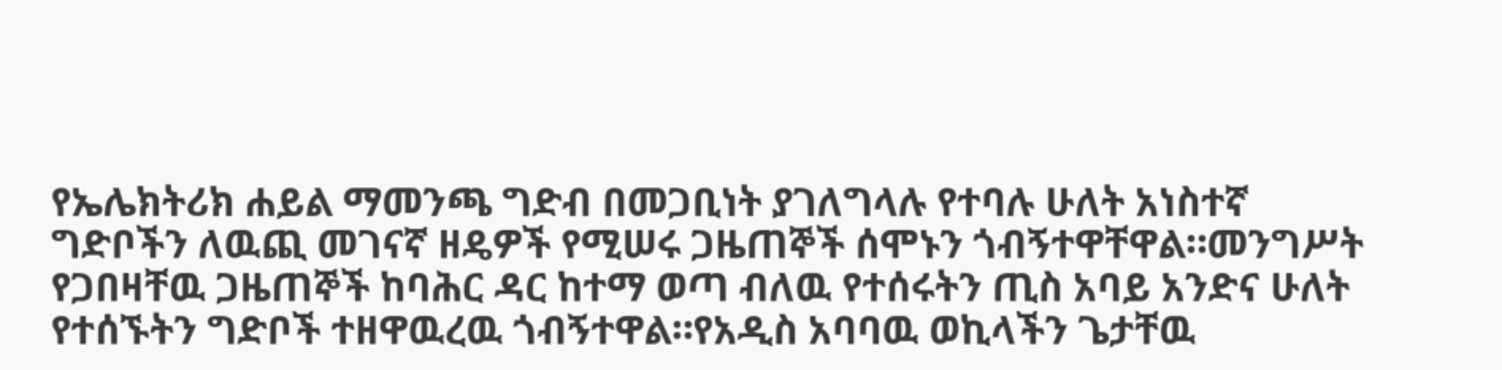የኤሌክትሪክ ሐይል ማመንጫ ግድብ በመጋቢነት ያገለግላሉ የተባሉ ሁለት አነስተኛ ግድቦችን ለዉጪ መገናኛ ዘዴዎች የሚሠሩ ጋዜጠኞች ሰሞኑን ጎብኝተዋቸዋል።መንግሥት የጋበዛቸዉ ጋዜጠኞች ከባሕር ዳር ከተማ ወጣ ብለዉ የተሰሩትን ጢስ አባይ አንድና ሁለት የተሰኙትን ግድቦች ተዘዋዉረዉ ጎብኝተዋል።የአዲስ አባባዉ ወኪላችን ጌታቸዉ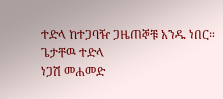ተድላ ከተጋባዥ ጋዜጠኞቹ አንዱ ነበር።
ጌታቸዉ ተድላ
ነጋሽ መሐመድ